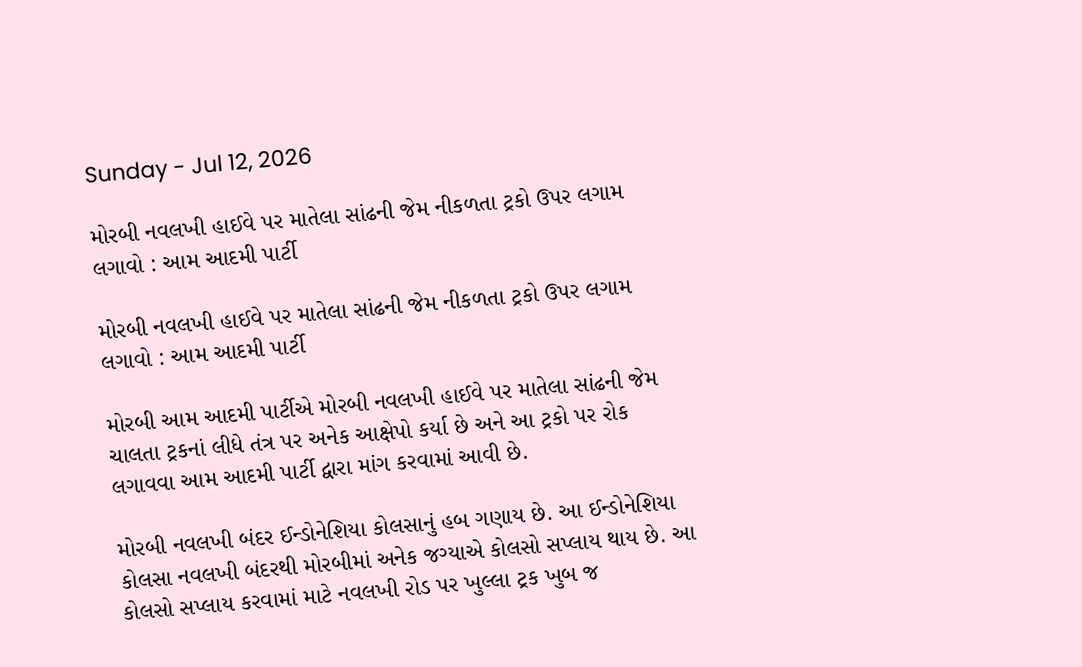Sunday - Jul 12, 2026

મોરબી નવલખી હાઈવે પર માતેલા સાંઢની જેમ નીકળતા ટ્રકો ઉપર લગામ લગાવો : આમ આદમી પાર્ટી

મોરબી નવલખી હાઈવે પર માતેલા સાંઢની જેમ નીકળતા ટ્રકો ઉપર લગામ લગાવો : આમ આદમી પાર્ટી

મોરબી આમ આદમી પાર્ટીએ મોરબી નવલખી હાઈવે પર માતેલા સાંઢની જેમ ચાલતા ટ્રકનાં લીધે તંત્ર પર અનેક આક્ષેપો કર્યા છે અને આ ટ્રકો પર રોક લગાવવા આમ આદમી પાર્ટી દ્વારા માંગ કરવામાં આવી છે.

મોરબી નવલખી બંદર ઈન્ડોનેશિયા કોલસાનું હબ ગણાય છે. આ ઈન્ડોનેશિયા કોલસા નવલખી બંદરથી મોરબીમાં અનેક જગ્યાએ કોલસો સપ્લાય થાય છે. આ કોલસો સપ્લાય કરવામાં માટે નવલખી રોડ પર ખુલ્લા ટ્રક ખુબ જ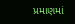પ્રમાણમાં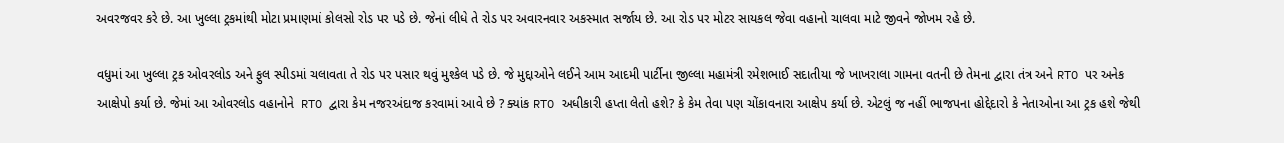અવરજવર કરે છે. આ ખુલ્લા ટ્રકમાંથી મોટા પ્રમાણમાં કોલસો રોડ પર પડે છે. જેનાં લીધે તે રોડ પર અવારનવાર અકસ્માત સર્જાય છે. આ રોડ પર મોટર સાયકલ જેવા વહાનો ચાલવા માટે જીવને જોખમ રહે છે.

વધુમાં આ ખુલ્લા ટ્રક ઓવરલોડ અને ફુલ સ્પીડમાં ચલાવતા તે રોડ પર પસાર થવું મુશ્કેલ પડે છે. જે મુદ્દાઓને લઈને આમ આદમી પાર્ટીના જીલ્લા મહામંત્રી રમેશભાઈ સદાતીયા જે ખાખરાલા ગામના વતની છે તેમના દ્વારા તંત્ર અને RTO પર અનેક આક્ષેપો કર્યા છે. જેમાં આ ઓવરલોડ વહાનોને  RTO દ્વારા કેમ નજરઅંદાજ કરવામાં આવે છે ? ક્યાંક RTO અધીકારી હપ્તા લેતો હશે? કે કેમ તેવા પણ ચોંકાવનારા આક્ષેપ કર્યા છે. એટલું જ નહીં ભાજપના હોદ્દેદારો કે નેતાઓના આ ટ્રક હશે જેથી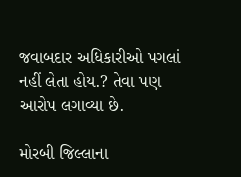જવાબદાર અધિકારીઓ પગલાં નહીં લેતા હોય.? તેવા પણ આરોપ લગાવ્યા છે.

મોરબી જિલ્લાના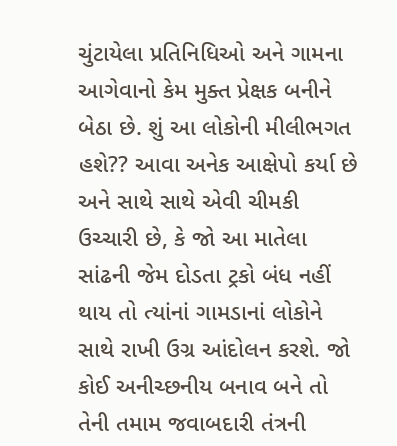ચુંટાયેલા પ્રતિનિધિઓ અને ગામના આગેવાનો કેમ મુક્ત પ્રેક્ષક બનીને બેઠા છે. શું આ લોકોની મીલીભગત હશે?? આવા અનેક આક્ષેપો કર્યા છે અને સાથે સાથે એવી ચીમકી ઉચ્ચારી છે, કે જો આ માતેલા સાંઢની જેમ દોડતા ટ્રકો બંધ નહીં થાય તો ત્યાંનાં ગામડાનાં લોકોને સાથે રાખી ઉગ્ર આંદોલન કરશે. જો કોઈ અનીચ્છનીય બનાવ બને તો તેની તમામ જવાબદારી તંત્રની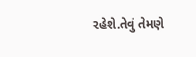રહેશે.તેવું તેમણે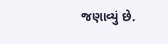જણાવ્યું છે.